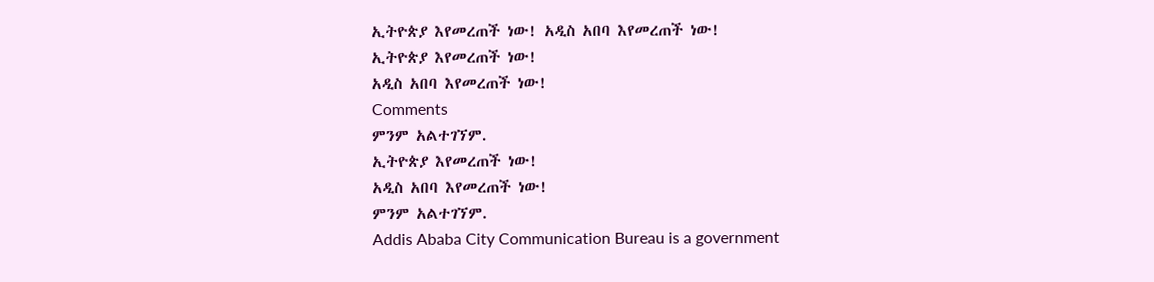ኢትዮጵያ እየመረጠች ነው! አዲስ አበባ እየመረጠች ነው!
ኢትዮጵያ እየመረጠች ነው!
አዲስ አበባ እየመረጠች ነው!
Comments
ምንም አልተገኘም.
ኢትዮጵያ እየመረጠች ነው!
አዲስ አበባ እየመረጠች ነው!
ምንም አልተገኘም.
Addis Ababa City Communication Bureau is a government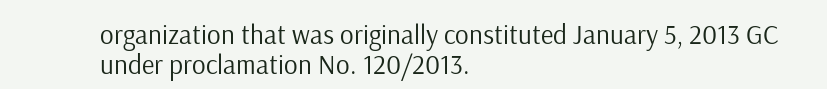organization that was originally constituted January 5, 2013 GC under proclamation No. 120/2013.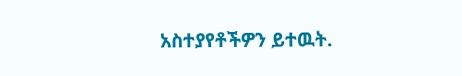አስተያየቶችዎን ይተዉት.